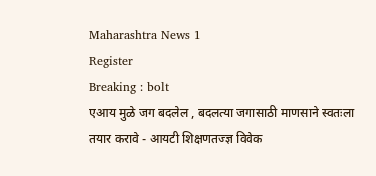Maharashtra News 1
Register
Breaking : bolt
एआय मुळे जग बदलेल , बदलत्या जगासाठी माणसाने स्वतःला तयार करावे - आयटी शिक्षणतज्ज्ञ विवेक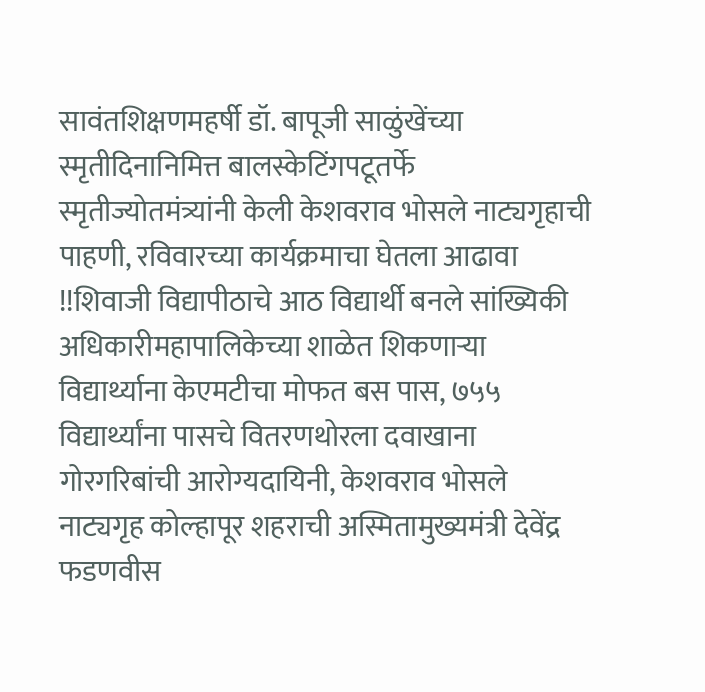सावंतशिक्षणमहर्षी डॉ. बापूजी साळुंखेंच्या स्मृतीदिनानिमित्त बालस्केटिंगपटूतर्फे स्मृतीज्योतमंत्र्यांनी केली केशवराव भोसले नाट्यगृहाची पाहणी, रविवारच्या कार्यक्रमाचा घेतला आढावा !!शिवाजी विद्यापीठाचे आठ विद्यार्थी बनले सांख्यिकी अधिकारीमहापालिकेच्या शाळेत शिकणाऱ्या विद्यार्थ्याना केएमटीचा मोफत बस पास, ७५५ विद्यार्थ्यांना पासचे वितरणथोरला दवाखाना गोरगरिबांची आरोग्यदायिनी, केशवराव भोसले नाट्यगृह कोल्हापूर शहराची अस्मितामुख्यमंत्री देवेंद्र फडणवीस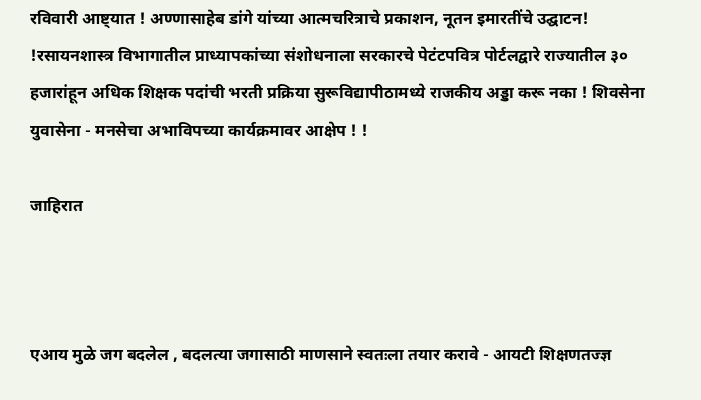रविवारी आष्ट्यात ! अण्णासाहेब डांगे यांच्या आत्मचरित्राचे प्रकाशन, नूतन इमारतींचे उद्घाटन! !रसायनशास्त्र विभागातील प्राध्यापकांच्या संशोधनाला सरकारचे पेटंटपवित्र पोर्टलद्वारे राज्यातील ३० हजारांहून अधिक शिक्षक पदांची भरती प्रक्रिया सुरूविद्यापीठामध्ये राजकीय अड्डा करू नका ! शिवसेना युवासेना - मनसेचा अभाविपच्या कार्यक्रमावर आक्षेप ! !

जाहिरात



एआय मुळे जग बदलेल , बदलत्या जगासाठी माणसाने स्वतःला तयार करावे - आयटी शिक्षणतज्ज्ञ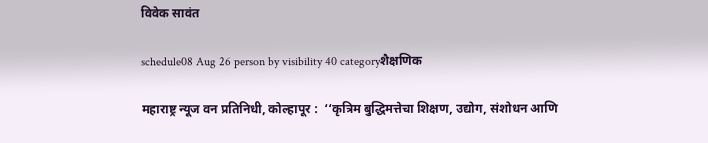विवेक सावंत

schedule08 Aug 26 person by visibility 40 categoryशैक्षणिक

महाराष्ट्र न्यूज वन प्रतिनिधी, कोल्हापूर :  ‘‘कृत्रिम बुद्धिमत्तेचा शिक्षण, उद्योग, संशोधन आणि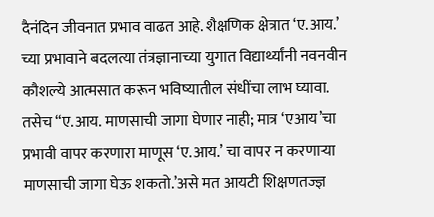दैनंदिन जीवनात प्रभाव वाढत आहे. शैक्षणिक क्षेत्रात ‘ए.आय.’ च्या प्रभावाने बदलत्या तंत्रज्ञानाच्या युगात विद्यार्थ्यांनी नवनवीन कौशल्ये आत्मसात करून भविष्यातील संधींचा लाभ घ्यावा.  तसेच “ए.आय. माणसाची जागा घेणार नाही; मात्र ‘एआय’चा प्रभावी वापर करणारा माणूस ‘ए.आय.’ चा वापर न करणाऱ्या माणसाची जागा घेऊ शकतो.’असे मत आयटी शिक्षणतज्ज्ञ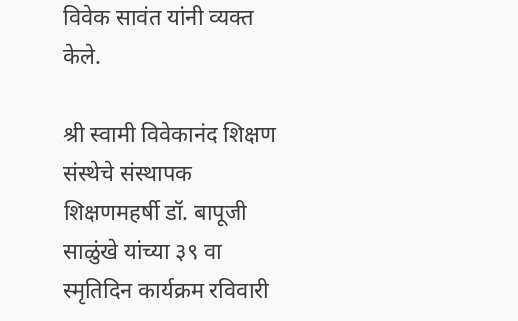विवेक सावंत यांनी व्यक्त केले.

श्री स्वामी विवेकानंद शिक्षण संस्थेचे संस्थापक शिक्षणमहर्षी डॉ. बापूजी साळुंखे यांच्या ३९ वा स्मृतिदिन कार्यक्रम रविवारी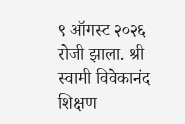९ ऑगस्ट २०२६ रोजी झाला. श्री स्वामी विवेकानंद शिक्षण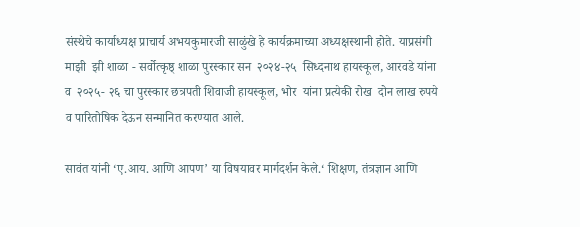संस्थेचे कार्याध्यक्ष प्राचार्य अभयकुमारजी साळुंखे हे कार्यक्रमाच्या अध्यक्षस्थानी होते. याप्रसंगी माझी  झी शाळा - सर्वोत्कृष्ठ् शाळा पुरस्कार सन  २०२४-२५  सिध्दनाथ हायस्कूल, आरवडे यांना व  २०२५- २६ चा पुरस्कार छत्रपती शिवाजी हायस्कूल, भोर  यांना प्रत्येकी रोख  दोन लाख रुपये व पारितोषिक देऊन सन्मानित करण्यात आले.

सावंत यांनी ‘ए.आय. आणि आपण’ या विषयावर मार्गदर्शन केले.‘ शिक्षण, तंत्रज्ञान आणि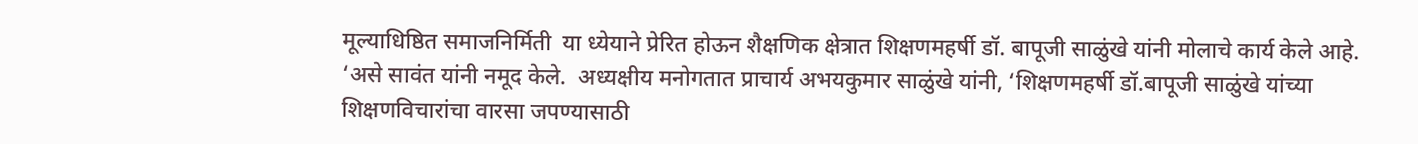मूल्याधिष्ठित समाजनिर्मिती  या ध्येयाने प्रेरित होऊन शैक्षणिक क्षेत्रात शिक्षणमहर्षी डॉ. बापूजी साळुंखे यांनी मोलाचे कार्य केले आहे. ‘असे सावंत यांनी नमूद केले.  अध्यक्षीय मनोगतात प्राचार्य अभयकुमार साळुंखे यांनी, ‘शिक्षणमहर्षी डॉ.बापूजी साळुंखे यांच्या शिक्षणविचारांचा वारसा जपण्यासाठी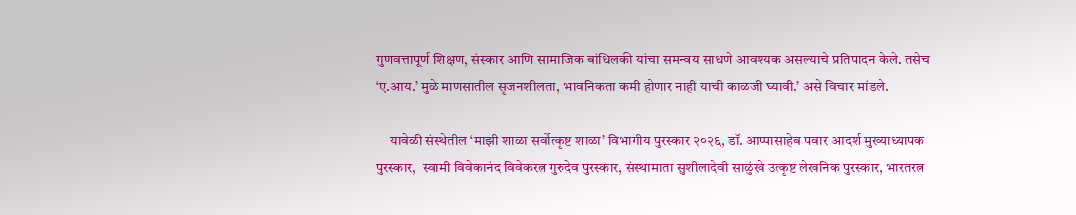गुणवत्तापूर्ण शिक्षण, संस्कार आणि सामाजिक बांधिलकी यांचा समन्वय साधणे आवश्यक असल्याचे प्रतिपादन केले. तसेच ‘ए.आय.’ मुळे माणसातील सृजनशीलता, भावनिकता कमी होणार नाही याची काळजी घ्यावी.’ असे विचार मांडले.

     यावेळी संस्थेतील ‘माझी शाळा सर्वोत्कृष्ट शाळा’ विभागीय पुरस्कार २०२६, डॉ. आप्पासाहेब पवार आदर्श मुख्याध्यापक पुरस्कार,  स्वामी विवेकानंद विवेकरत्न गुरुदेव पुरस्कार, संस्थामाता सुशीलादेवी साळुंखे उत्कृष्ट लेखनिक पुरस्कार, भारतरत्न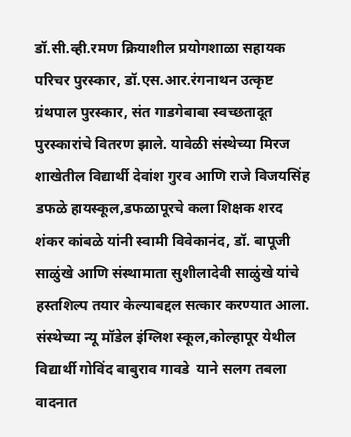डॉ.सी.व्ही.रमण क्रियाशील प्रयोगशाळा सहायक परिचर पुरस्कार, डॉ.एस.आर.रंगनाथन उत्कृष्ट ग्रंथपाल पुरस्कार, संत गाडगेबाबा स्वच्छतादूत पुरस्कारांचे वितरण झाले. यावेळी संस्थेच्या मिरज शाखेतील विद्यार्थी देवांश गुरव आणि राजे विजयसिंह डफळे हायस्कूल,डफळापूरचे कला शिक्षक शरद शंकर कांबळे यांनी स्वामी विवेकानंद, डॉ. बापूजी साळुंखे आणि संस्थामाता सुशीलादेवी साळुंखे यांचे हस्तशिल्प तयार केल्याबद्दल सत्कार करण्यात आला. संस्थेच्या न्यू मॉडेल इंग्लिश स्कूल,कोल्हापूर येथील विद्यार्थी गोविंद बाबुराव गावडे  याने सलग तबला वादनात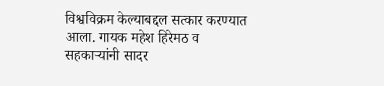विश्वविक्रम केल्याबद्दल सत्कार करण्यात आला. गायक महेश हिरेमठ व सहकाऱ्यांनी सादर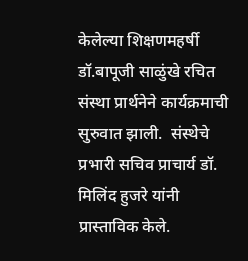केलेल्या शिक्षणमहर्षी डॉ.बापूजी साळुंखे रचित संस्था प्रार्थनेने कार्यक्रमाची सुरुवात झाली.  संस्थेचे प्रभारी सचिव प्राचार्य डॉ. मिलिंद हुजरे यांनी प्रास्ताविक केले.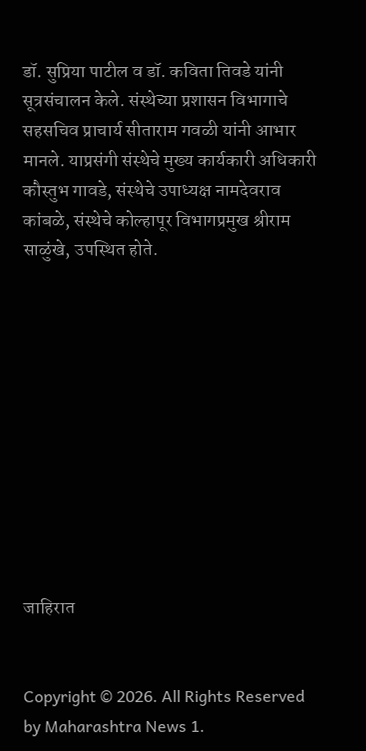डॉ. सुप्रिया पाटील व डॉ. कविता तिवडे यांनी सूत्रसंचालन केले. संस्थेच्या प्रशासन विभागाचे सहसचिव प्राचार्य सीताराम गवळी यांनी आभार मानले. याप्रसंगी संस्थेचे मुख्य कार्यकारी अधिकारी कौस्तुभ गावडे, संस्थेचे उपाध्यक्ष नामदेवराव कांबळे, संस्थेचे कोल्हापूर विभागप्रमुख श्रीराम साळुंखे, उपस्थित होते.











जाहिरात


Copyright © 2026. All Rights Reserved by Maharashtra News 1.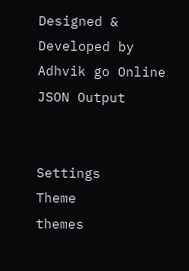Designed & Developed by Adhvik go Online
JSON Output


Settings
Theme
themes